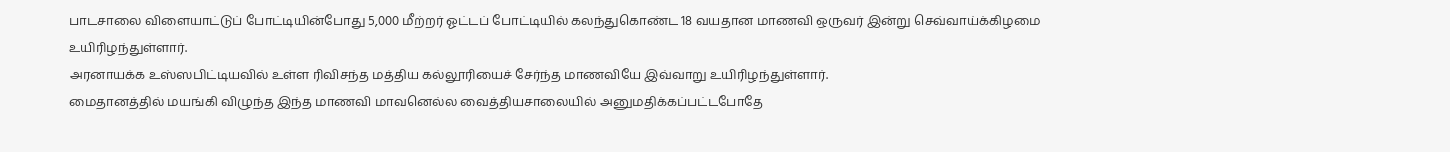பாடசாலை விளையாட்டுப் போட்டியின்போது 5,000 மீற்றர் ஓட்டப் போட்டியில் கலந்துகொண்ட 18 வயதான மாணவி ஒருவர் இன்று செவ்வாய்க்கிழமை உயிரிழந்துள்ளார்.
அரனாயக்க உஸ்ஸபிட்டியவில் உள்ள ரிவிசந்த மத்திய கல்லூரியைச் சேர்ந்த மாணவியே இவ்வாறு உயிரிழந்துள்ளார்.
மைதானத்தில் மயங்கி விழுந்த இந்த மாணவி மாவனெல்ல வைத்தியசாலையில் அனுமதிக்கப்பட்டபோதே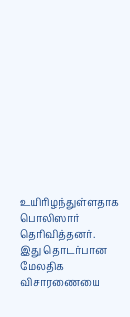உயிரிழந்துள்ளதாக பொலிஸார் தெரிவித்தனர்.
இது தொடர்பான மேலதிக விசாரணையை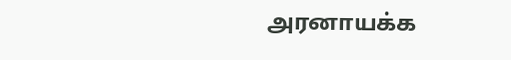அரனாயக்க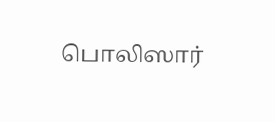பொலிஸார்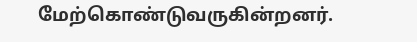மேற்கொண்டுவருகின்றனர்.